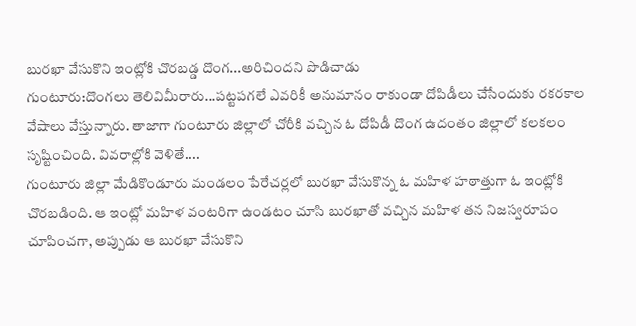బురఖా వేసుకొని ఇంట్లోకి చొరబడ్డ దొంగ...అరిచిందని పొడిచాడు
గుంటూరు:దొంగలు తెలివిమీరారు...పట్టపగలే ఎవరికీ అనుమానం రాకుండా దోపిడీలు చేసేందుకు రకరకాల వేషాలు వేస్తున్నారు. తాజాగా గుంటూరు జిల్లాలో చోరీకి వచ్చిన ఓ దోపిడీ దొంగ ఉదంతం జిల్లాలో కలకలం సృష్టించింది. వివరాల్లోకి వెళితే....
గుంటూరు జిల్లా మేడికొండూరు మండలం పేరేచర్లలో బురఖా వేసుకొన్న ఓ మహిళ హఠాత్తుగా ఓ ఇంట్లోకి చొరబడింది. ఆ ఇంట్లో మహిళ వంటరిగా ఉండటం చూసి బురఖాతో వచ్చిన మహిళ తన నిజస్వరూపం చూపించగా, అప్పుడు ఆ బురఖా వేసుకొని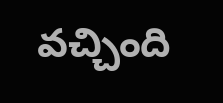వచ్చింది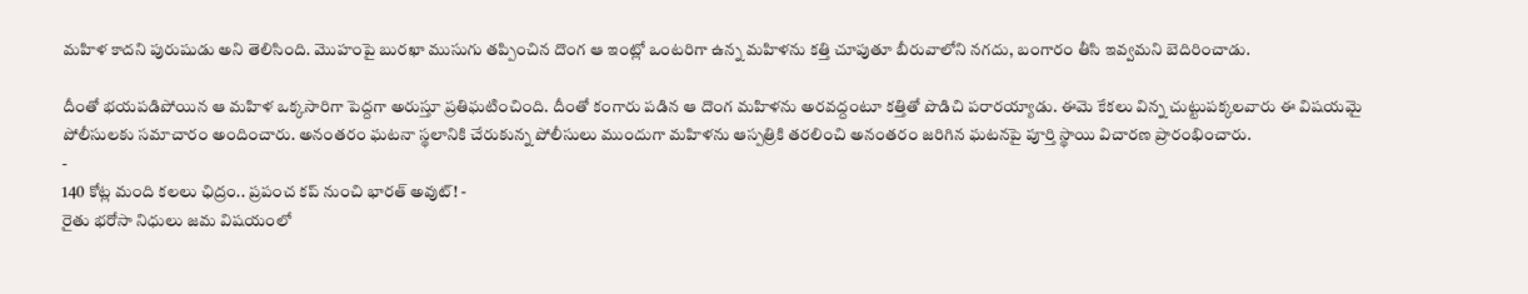మహిళ కాదని పురుషుడు అని తెలిసింది. మొహంపై బురఖా ముసుగు తప్పించిన దొంగ ఆ ఇంట్లో ఒంటరిగా ఉన్న మహిళను కత్తి చూపుతూ బీరువాలోని నగదు, బంగారం తీసి ఇవ్వమని బెదిరించాడు.

దీంతో భయపడిపోయిన ఆ మహిళ ఒక్కసారిగా పెద్దగా అరుస్తూ ప్రతిఘటించింది. దీంతో కంగారు పడిన ఆ దొంగ మహిళను అరవద్దంటూ కత్తితో పొడిచి పరారయ్యాడు. ఈమె కేకలు విన్న చుట్టుపక్కలవారు ఈ విషయమై పోలీసులకు సమాచారం అందించారు. అనంతరం ఘటనా స్థలానికి చేరుకున్న పోలీసులు ముందుగా మహిళను ఆస్పత్రికి తరలించి అనంతరం జరిగిన ఘటనపై పూర్తి స్థాయి విచారణ ప్రారంభించారు.
-
140 కోట్ల మంది కలలు ఛిద్రం.. ప్రపంచ కప్ నుంచి భారత్ అవుట్! -
రైతు భరోసా నిధులు జమ విషయంలో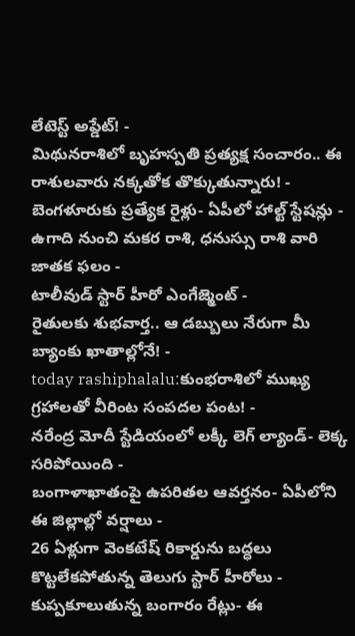లేటెస్ట్ అప్డేట్! -
మిథునరాశిలో బృహస్పతి ప్రత్యక్ష సంచారం.. ఈ రాశులవారు నక్కతోక తొక్కుతున్నారు! -
బెంగళూరుకు ప్రత్యేక రైళ్లు- ఏపీలో హాల్ట్ స్టేషన్లు -
ఉగాది నుంచి మకర రాశి, ధనుస్సు రాశి వారి జాతక ఫలం -
టాలీవుడ్ స్టార్ హీరో ఎంగేజ్మెంట్ -
రైతులకు శుభవార్త.. ఆ డబ్బులు నేరుగా మీ బ్యాంకు ఖాతాల్లోనే! -
today rashiphalalu:కుంభరాశిలో ముఖ్య గ్రహాలతో వీరింట సంపదల పంట! -
నరేంద్ర మోదీ స్టేడియంలో లక్కీ లెగ్ ల్యాండ్- లెక్క సరిపోయింది -
బంగాళాఖాతంపై ఉపరితల ఆవర్తనం- ఏపీలోని ఈ జిల్లాల్లో వర్షాలు -
26 ఏళ్లుగా వెంకటేష్ రికార్డును బద్ధలు కొట్టలేకపోతున్న తెలుగు స్టార్ హీరోలు -
కుప్పకూలుతున్న బంగారం రేట్లు- ఈ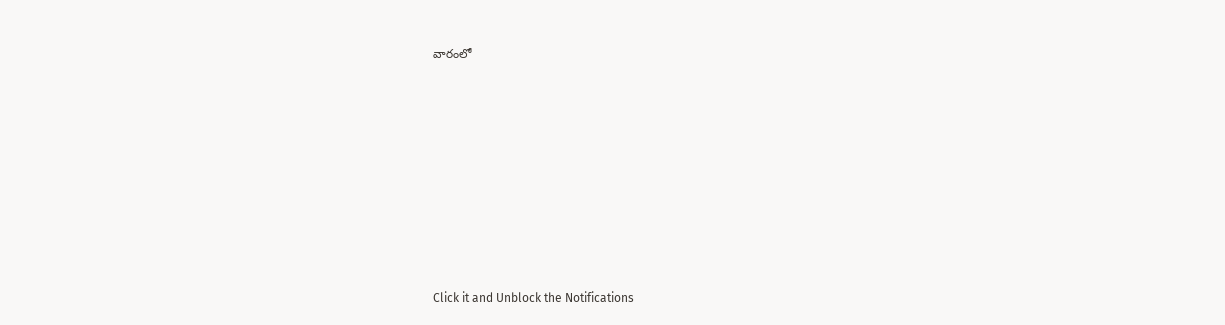వారంలో












Click it and Unblock the Notifications